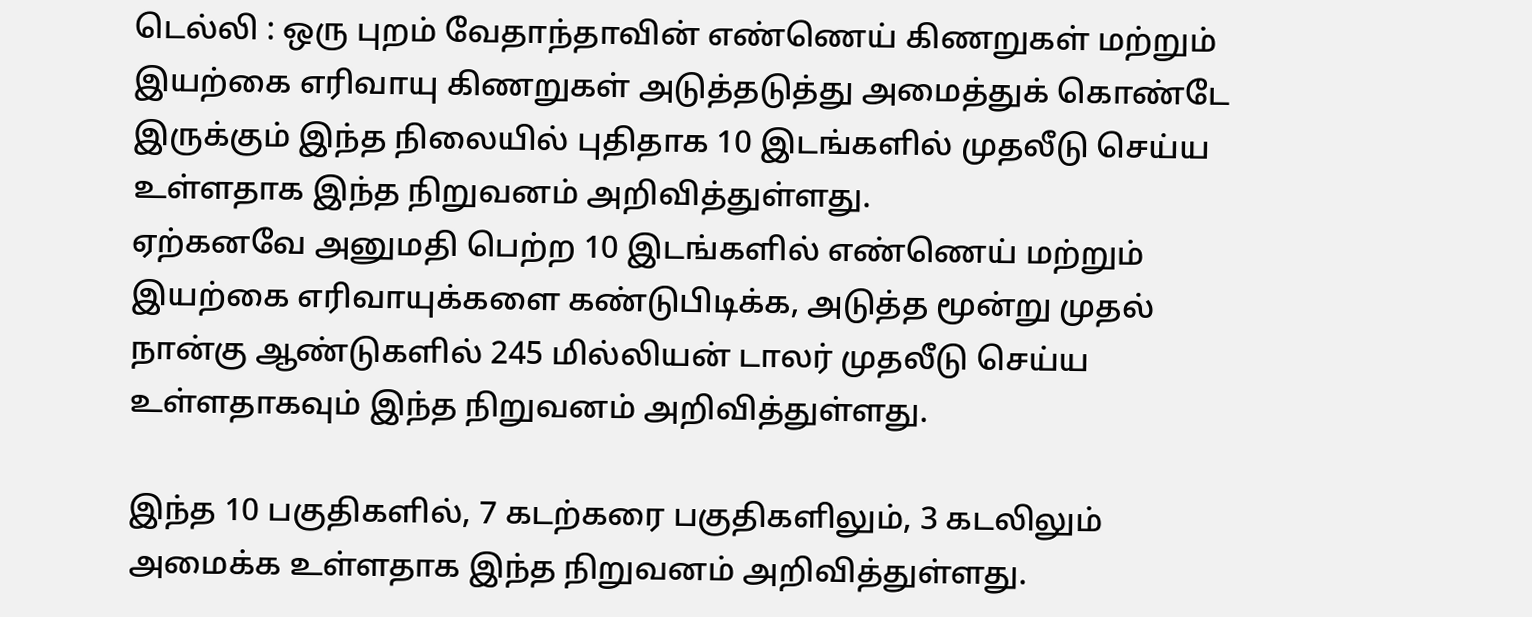டெல்லி : ஒரு புறம் வேதாந்தாவின் எண்ணெய் கிணறுகள் மற்றும் இயற்கை எரிவாயு கிணறுகள் அடுத்தடுத்து அமைத்துக் கொண்டே இருக்கும் இந்த நிலையில் புதிதாக 10 இடங்களில் முதலீடு செய்ய உள்ளதாக இந்த நிறுவனம் அறிவித்துள்ளது.
ஏற்கனவே அனுமதி பெற்ற 10 இடங்களில் எண்ணெய் மற்றும் இயற்கை எரிவாயுக்களை கண்டுபிடிக்க, அடுத்த மூன்று முதல் நான்கு ஆண்டுகளில் 245 மில்லியன் டாலர் முதலீடு செய்ய உள்ளதாகவும் இந்த நிறுவனம் அறிவித்துள்ளது.

இந்த 10 பகுதிகளில், 7 கடற்கரை பகுதிகளிலும், 3 கடலிலும் அமைக்க உள்ளதாக இந்த நிறுவனம் அறிவித்துள்ளது.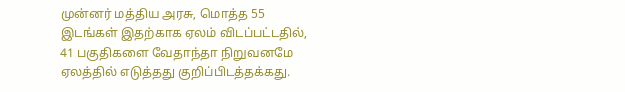முன்னர் மத்திய அரசு, மொத்த 55 இடங்கள் இதற்காக ஏலம் விடப்பட்டதில், 41 பகுதிகளை வேதாந்தா நிறுவனமே ஏலத்தில் எடுத்தது குறிப்பிடத்தக்கது.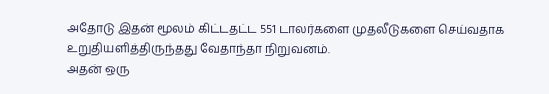அதோடு இதன் மூலம் கிட்டதட்ட 551 டாலர்களை முதலீடுகளை செய்வதாக உறுதியளித்திருந்தது வேதாந்தா நிறுவனம்.
அதன் ஒரு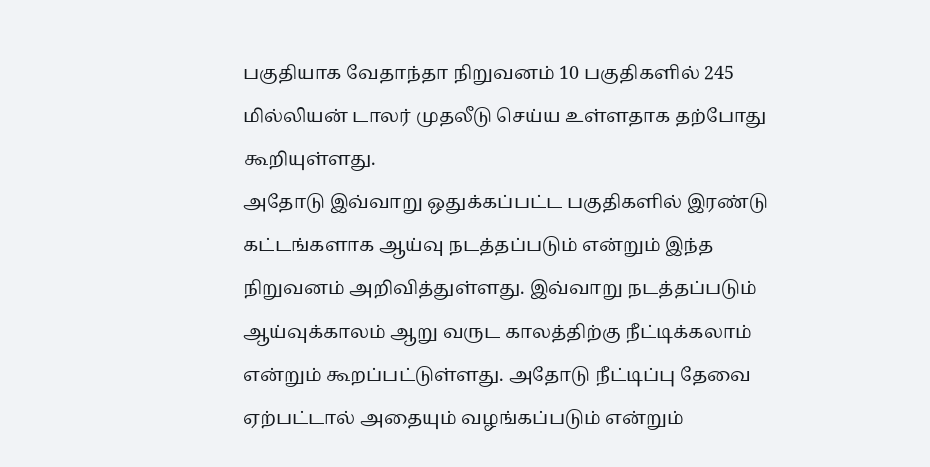பகுதியாக வேதாந்தா நிறுவனம் 10 பகுதிகளில் 245 மில்லியன் டாலர் முதலீடு செய்ய உள்ளதாக தற்போது கூறியுள்ளது.
அதோடு இவ்வாறு ஒதுக்கப்பட்ட பகுதிகளில் இரண்டு கட்டங்களாக ஆய்வு நடத்தப்படும் என்றும் இந்த நிறுவனம் அறிவித்துள்ளது. இவ்வாறு நடத்தப்படும் ஆய்வுக்காலம் ஆறு வருட காலத்திற்கு நீட்டிக்கலாம் என்றும் கூறப்பட்டுள்ளது. அதோடு நீட்டிப்பு தேவை ஏற்பட்டால் அதையும் வழங்கப்படும் என்றும்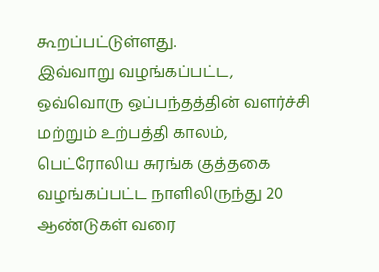கூறப்பட்டுள்ளது.
இவ்வாறு வழங்கப்பட்ட, ஒவ்வொரு ஒப்பந்தத்தின் வளர்ச்சி மற்றும் உற்பத்தி காலம், பெட்ரோலிய சுரங்க குத்தகை வழங்கப்பட்ட நாளிலிருந்து 20 ஆண்டுகள் வரை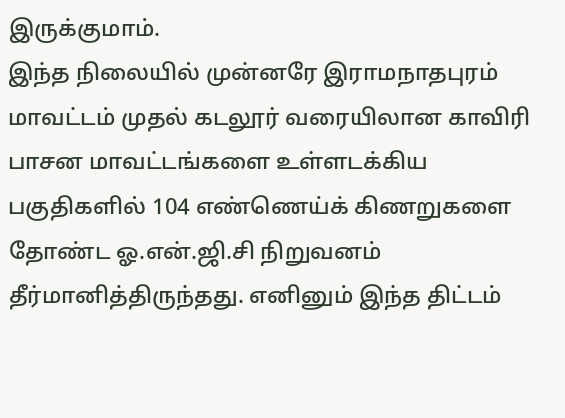இருக்குமாம்.
இந்த நிலையில் முன்னரே இராமநாதபுரம் மாவட்டம் முதல் கடலூர் வரையிலான காவிரி பாசன மாவட்டங்களை உள்ளடக்கிய பகுதிகளில் 104 எண்ணெய்க் கிணறுகளை தோண்ட ஓ.என்.ஜி.சி நிறுவனம் தீர்மானித்திருந்தது. எனினும் இந்த திட்டம்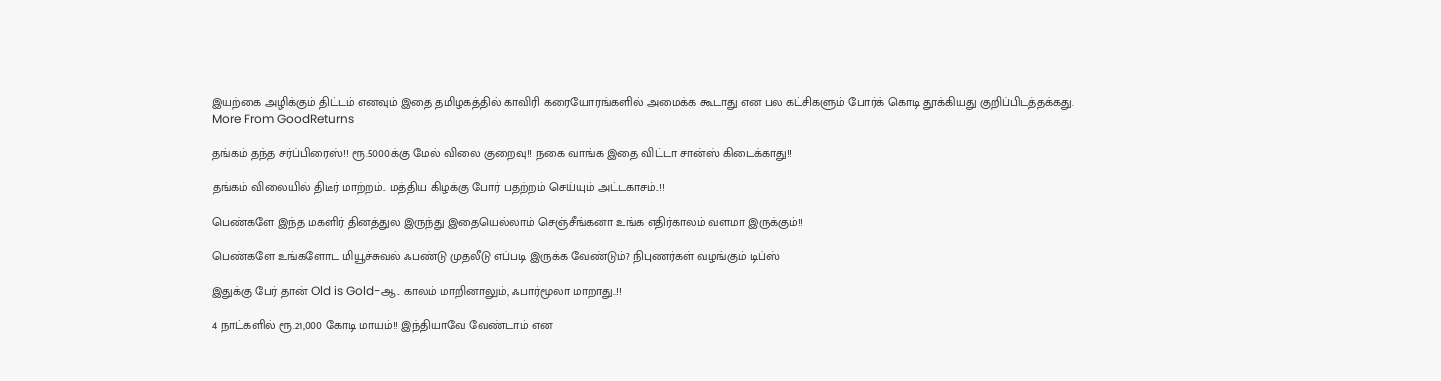இயற்கை அழிக்கும் திட்டம் எனவும் இதை தமிழகத்தில் காவிரி கரையோரங்களில் அமைக்க கூடாது என பல கட்சிகளும் போர்க் கொடி தூக்கியது குறிப்பிடத்தக்கது.
More From GoodReturns

தங்கம் தந்த சர்ப்பிரைஸ்!! ரூ.5000க்கு மேல் விலை குறைவு!! நகை வாங்க இதை விட்டா சான்ஸ் கிடைக்காது!!

தங்கம் விலையில் திடீர் மாற்றம்.. மத்திய கிழக்கு போர் பதற்றம் செய்யும் அட்டகாசம்..!!

பெண்களே இந்த மகளிர் தினத்துல இருந்து இதையெல்லாம் செஞ்சீங்கனா உங்க எதிர்காலம் வளமா இருக்கும்!!

பெண்களே உங்களோட மியூச்சுவல் ஃபண்டு முதலீடு எப்படி இருக்க வேண்டும்? நிபுணர்கள் வழங்கும் டிப்ஸ்

இதுக்கு பேர் தான் Old is Gold-ஆ.. காலம் மாறினாலும், ஃபார்மூலா மாறாது..!!

4 நாட்களில் ரூ.21,000 கோடி மாயம்!! இந்தியாவே வேண்டாம் என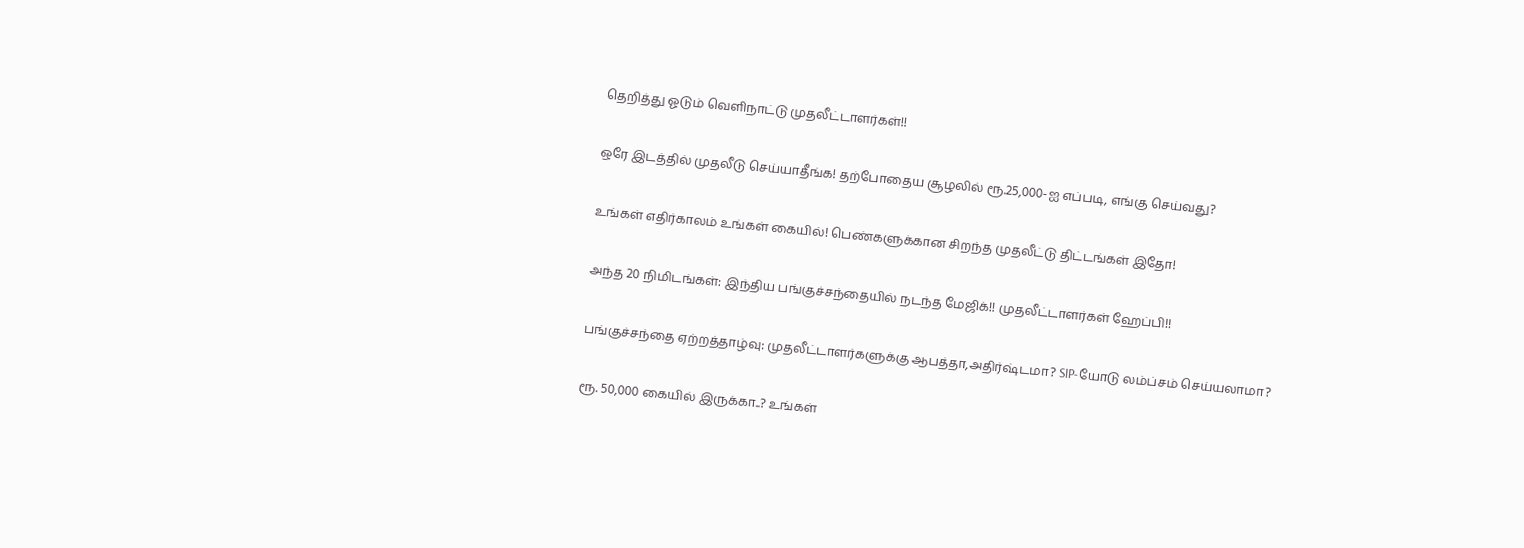தெறித்து ஓடும் வெளிநாட்டு முதலீட்டாளர்கள்!!

ஒரே இடத்தில் முதலீடு செய்யாதீங்க! தற்போதைய சூழலில் ரூ.25,000-ஐ எப்படி, எங்கு செய்வது?

உங்கள் எதிர்காலம் உங்கள் கையில்! பெண்களுக்கான சிறந்த முதலீட்டு திட்டங்கள் இதோ!

அந்த 20 நிமிடங்கள்: இந்திய பங்குச்சந்தையில் நடந்த மேஜிக்!! முதலீட்டாளர்கள் ஹேப்பி!!

பங்குச்சந்தை ஏற்றத்தாழ்வு: முதலீட்டாளர்களுக்கு ஆபத்தா,அதிர்ஷ்டமா? SIP-யோடு லம்ப்சம் செய்யலாமா?

ரூ. 50,000 கையில் இருக்கா..? உங்கள்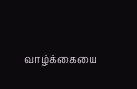வாழ்க்கையை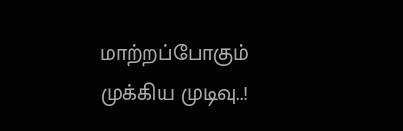மாற்றப்போகும் முக்கிய முடிவு..!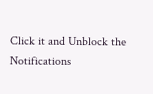Click it and Unblock the Notifications